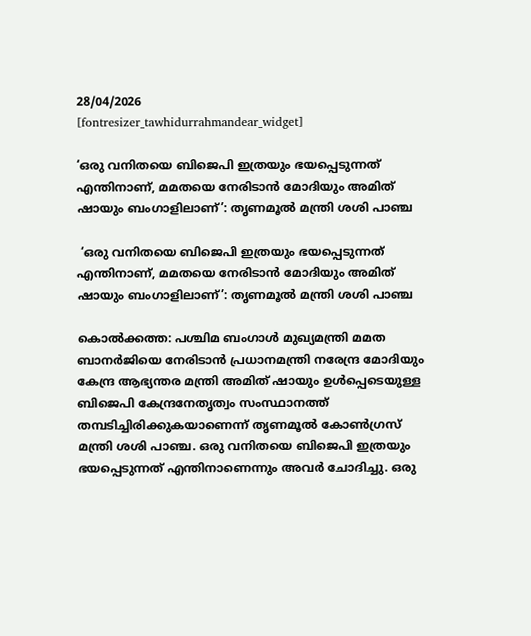28/04/2026
[fontresizer_tawhidurrahmandear_widget]

‘ഒരു വനിതയെ ബിജെപി ഇത്രയും ഭയപ്പെടുന്നത് എന്തിനാണ്, മമതയെ നേരിടാൻ മോദിയും അമിത് ഷായും ബംഗാളിലാണ്’: തൃണമൂൽ മന്ത്രി ശശി പാഞ്ച

 ‘ഒരു വനിതയെ ബിജെപി ഇത്രയും ഭയപ്പെടുന്നത് എന്തിനാണ്, മമതയെ നേരിടാൻ മോദിയും അമിത് ഷായും ബംഗാളിലാണ്’: തൃണമൂൽ മന്ത്രി ശശി പാഞ്ച

കൊൽക്കത്ത: പശ്ചിമ ബംഗാൾ മുഖ്യമന്ത്രി മമത ബാനർജിയെ നേരിടാൻ പ്രധാനമന്ത്രി നരേന്ദ്ര മോദിയും കേന്ദ്ര ആഭ്യന്തര മന്ത്രി അമിത് ഷായും ഉൾപ്പെടെയുള്ള ബിജെപി കേന്ദ്രനേതൃത്വം സംസ്ഥാനത്ത് തമ്പടിച്ചിരിക്കുകയാണെന്ന് തൃണമൂൽ കോൺഗ്രസ് മന്ത്രി ശശി പാഞ്ച. ഒരു വനിതയെ ബിജെപി ഇത്രയും ഭയപ്പെടുന്നത് എന്തിനാണെന്നും അവർ ചോദിച്ചു. ഒരു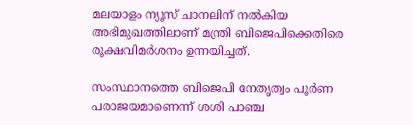മലയാളം ന്യൂസ് ചാനലിന് നൽകിയ അഭിമുഖത്തിലാണ് മന്ത്രി ബിജെപിക്കെതിരെ രൂക്ഷവിമർശനം ഉന്നയിച്ചത്.

സംസ്ഥാനത്തെ ബിജെപി നേതൃത്വം പൂർണ പരാജയമാണെന്ന് ശശി പാഞ്ച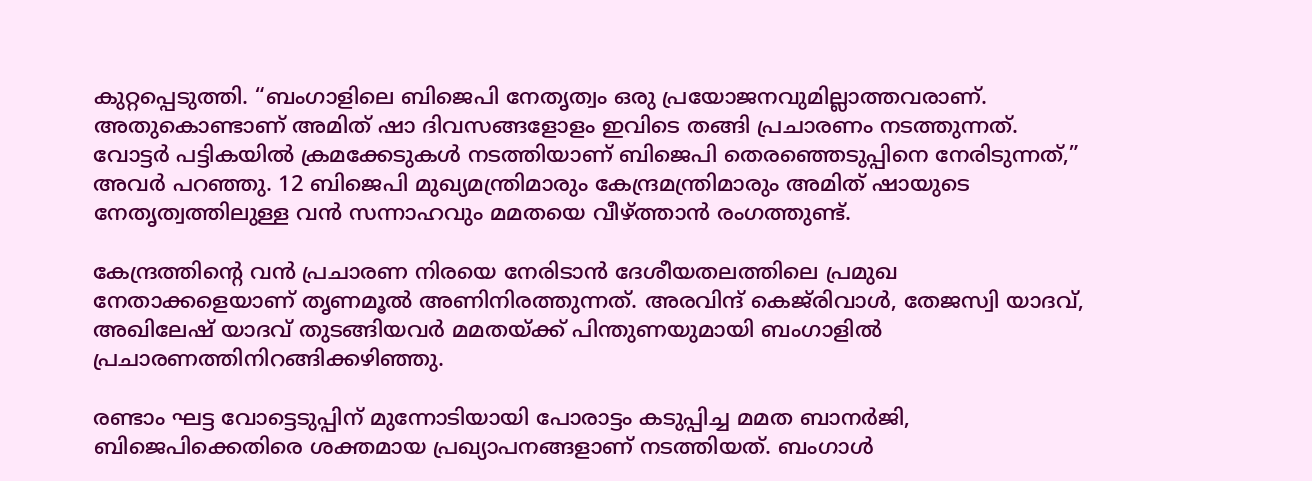കുറ്റപ്പെടുത്തി. “ബംഗാളിലെ ബിജെപി നേതൃത്വം ഒരു പ്രയോജനവുമില്ലാത്തവരാണ്. അതുകൊണ്ടാണ് അമിത് ഷാ ദിവസങ്ങളോളം ഇവിടെ തങ്ങി പ്രചാരണം നടത്തുന്നത്. വോട്ടർ പട്ടികയിൽ ക്രമക്കേടുകൾ നടത്തിയാണ് ബിജെപി തെരഞ്ഞെടുപ്പിനെ നേരിടുന്നത്,” അവർ പറഞ്ഞു. 12 ബിജെപി മുഖ്യമന്ത്രിമാരും കേന്ദ്രമന്ത്രിമാരും അമിത് ഷായുടെ നേതൃത്വത്തിലുള്ള വൻ സന്നാഹവും മമതയെ വീഴ്ത്താൻ രംഗത്തുണ്ട്.

കേന്ദ്രത്തിന്റെ വൻ പ്രചാരണ നിരയെ നേരിടാൻ ദേശീയതലത്തിലെ പ്രമുഖ നേതാക്കളെയാണ് തൃണമൂൽ അണിനിരത്തുന്നത്. അരവിന്ദ് കെജ്‌രിവാൾ, തേജസ്വി യാദവ്, അഖിലേഷ് യാദവ് തുടങ്ങിയവർ മമതയ്ക്ക് പിന്തുണയുമായി ബംഗാളിൽ പ്രചാരണത്തിനിറങ്ങിക്കഴിഞ്ഞു.

രണ്ടാം ഘട്ട വോട്ടെടുപ്പിന് മുന്നോടിയായി പോരാട്ടം കടുപ്പിച്ച മമത ബാനർജി, ബിജെപിക്കെതിരെ ശക്തമായ പ്രഖ്യാപനങ്ങളാണ് നടത്തിയത്. ബംഗാൾ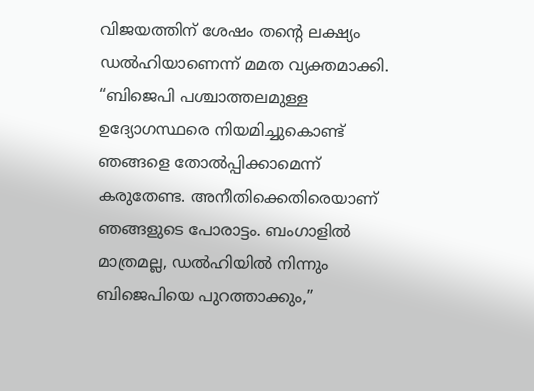വിജയത്തിന് ശേഷം തന്റെ ലക്ഷ്യം ഡൽഹിയാണെന്ന് മമത വ്യക്തമാക്കി. “ബിജെപി പശ്ചാത്തലമുള്ള ഉദ്യോഗസ്ഥരെ നിയമിച്ചുകൊണ്ട് ഞങ്ങളെ തോൽപ്പിക്കാമെന്ന് കരുതേണ്ട. അനീതിക്കെതിരെയാണ് ഞങ്ങളുടെ പോരാട്ടം. ബംഗാളിൽ മാത്രമല്ല, ഡൽഹിയിൽ നിന്നും ബിജെപിയെ പുറത്താക്കും,”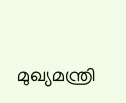മുഖ്യമന്ത്രി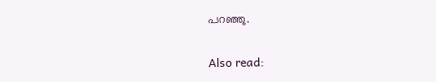പറഞ്ഞു.

Also read: